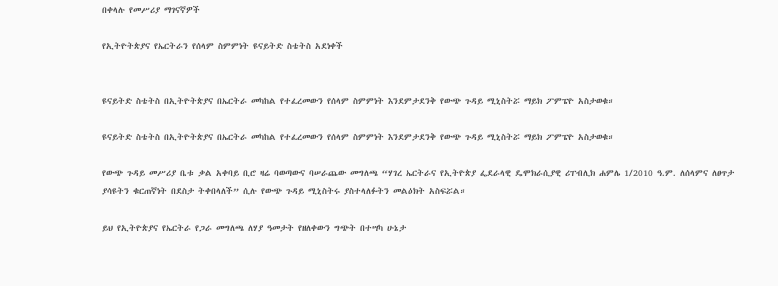በቀላሉ የመሥሪያ ማገናኛዎች

የኢትዮትጵያና የኤርትራን የሰላም ስምምነት ዩናይትድ ስቴትስ አደነቀች


ዩናይትድ ስቴትስ በኢትዮትጵያና በኤርትራ መካከል የተፈረመውን የሰላም ስምምነት እንደምታደንቅ የውጭ ጉዳይ ሚኒስትሯ ማይክ ፖምፔዮ አስታወቁ።

ዩናይትድ ስቴትስ በኢትዮትጵያና በኤርትራ መካከል የተፈረመውን የሰላም ስምምነት እንደምታደንቅ የውጭ ጉዳይ ሚኒስትሯ ማይክ ፖምፔዮ አስታወቁ።

የውጭ ጉዳይ መሥሪያ ቤቱ ቃል አቀባይ ቢሮ ዛሬ ባወጣውና ባሠራጨው መግለጫ “ሃገረ ኤርትራና የኢትዮጵያ ፌደራላዊ ዴሞክራሲያዊ ሪፐብሊክ ሐምሌ 1/2010 ዓ.ም. ለሰላምና ለፀጥታ ያሳዩትን ቁርጠኛነት በደስታ ትቀበላለች” ሲሉ የውጭ ጉዳይ ሚኒስትሩ ያስተላለፉትን መልዕክት አስፍሯል።

ይህ የኢትዮጵያና የኤርትራ የጋራ መግለጫ ለሃያ ዓመታት የዘለቀውን ግጭት በተሣካ ሁኔታ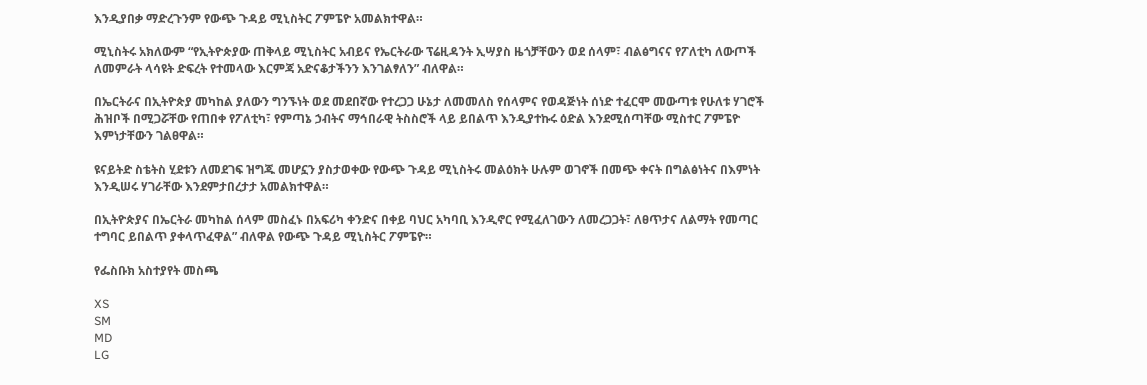እንዲያበቃ ማድረጉንም የውጭ ጉዳይ ሚኒስትር ፖምፔዮ አመልክተዋል።

ሚኒስትሩ አክለውም “የኢትዮጵያው ጠቅላይ ሚኒስትር አብይና የኤርትራው ፕሬዚዳንት ኢሣያስ ዜጎቻቸውን ወደ ሰላም፣ ብልፅግናና የፖለቲካ ለውጦች ለመምራት ላሳዩት ድፍረት የተመላው እርምጃ አድናቆታችንን እንገልፃለን” ብለዋል።

በኤርትራና በኢትዮጵያ መካከል ያለውን ግንኙነት ወደ መደበኛው የተረጋጋ ሁኔታ ለመመለስ የሰላምና የወዳጅነት ሰነድ ተፈርሞ መውጣቱ የሁለቱ ሃገሮች ሕዝቦች በሚጋሯቸው የጠበቀ የፖለቲካ፣ የምጣኔ ኃብትና ማኅበራዊ ትስስሮች ላይ ይበልጥ እንዲያተኩሩ ዕድል እንደሚሰጣቸው ሚስተር ፖምፔዮ እምነታቸውን ገልፀዋል።

ዩናይትድ ስቴትስ ሂደቱን ለመደገፍ ዝግጁ መሆኗን ያስታወቀው የውጭ ጉዳይ ሚኒስትሩ መልዕክት ሁሉም ወገኖች በመጭ ቀናት በግልፅነትና በእምነት እንዲሠሩ ሃገራቸው እንደምታበረታታ አመልክተዋል።

በኢትዮጵያና በኤርትራ መካከል ሰላም መስፈኑ በአፍሪካ ቀንድና በቀይ ባህር አካባቢ እንዲኖር የሚፈለገውን ለመረጋጋት፣ ለፀጥታና ለልማት የመጣር ተግባር ይበልጥ ያቀላጥፈዋል” ብለዋል የውጭ ጉዳይ ሚኒስትር ፖምፔዮ።

የፌስቡክ አስተያየት መስጫ

XS
SM
MD
LG